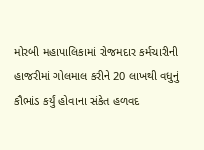મોરબી મહાપાલિકામાં રોજમદાર કર્મચારીની હાજરીમાં ગોલમાલ કરીને 20 લાખથી વધુનું કૌભાંડ કર્યું હોવાના સંકેત હળવદ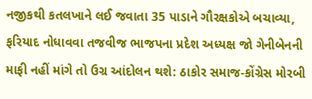નજીકથી કતલખાને લઈ જવાતા 35 પાડાને ગૌરક્ષકોએ બચાવ્યા, ફરિયાદ નોધાવવા તજવીજ ભાજપના પ્રદેશ અધ્યક્ષ જો ગેનીબેનની માફી નહીં માંગે તો ઉગ્ર આંદોલન થશે: ઠાકોર સમાજ-કોંગ્રેસ મોરબી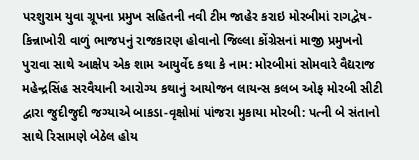પરશુરામ યુવા ગ્રૂપના પ્રમુખ સહિતની નવી ટીમ જાહેર કરાઇ મોરબીમાં રાગદ્વેષ-કિન્નાખોરી વાળું ભાજપનું રાજકારણ હોવાનો જિલ્લા કોંગ્રેસનાં માજી પ્રમુખનો પુરાવા સાથે આક્ષેપ એક શામ આયુર્વેદ કથા કે નામ: મોરબીમાં સોમવારે વૈદ્યરાજ મહેન્દ્રસિંહ સરવૈયાની આરોગ્ય કથાનું આયોજન લાયન્સ કલબ ઓફ મોરબી સીટી દ્વારા જુદીજુદી જગ્યાએ બાકડા-વૃક્ષોમાં પાંજરા મુકાયા મોરબી: પત્ની બે સંતાનો સાથે રિસામણે બેઠેલ હોય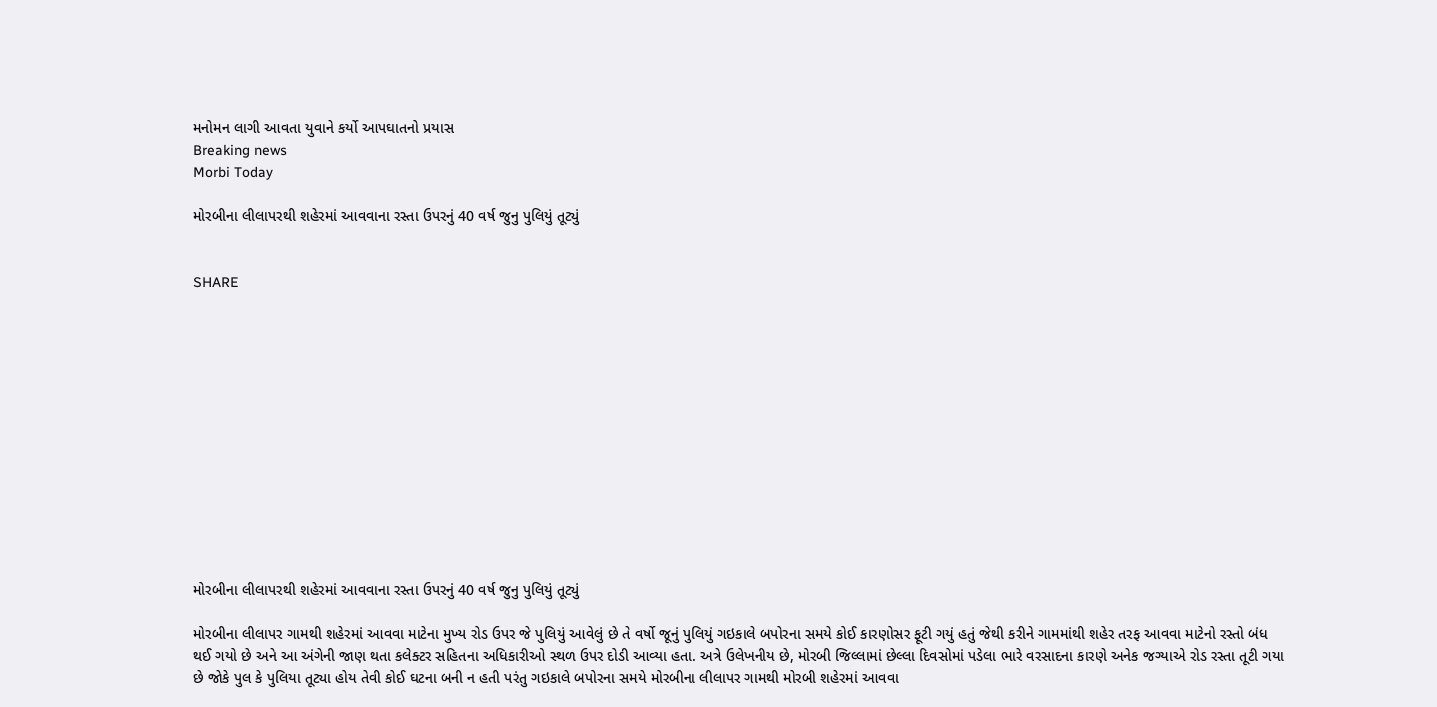મનોમન લાગી આવતા યુવાને કર્યો આપઘાતનો પ્રયાસ
Breaking news
Morbi Today

મોરબીના લીલાપરથી શહેરમાં આવવાના રસ્તા ઉપરનું 40 વર્ષ જુનુ પુલિયું તૂટ્યું


SHARE













મોરબીના લીલાપરથી શહેરમાં આવવાના રસ્તા ઉપરનું 40 વર્ષ જુનુ પુલિયું તૂટ્યું

મોરબીના લીલાપર ગામથી શહેરમાં આવવા માટેના મુખ્ય રોડ ઉપર જે પુલિયું આવેલું છે તે વર્ષો જૂનું પુલિયું ગઇકાલે બપોરના સમયે કોઈ કારણોસર ફૂટી ગયું હતું જેથી કરીને ગામમાંથી શહેર તરફ આવવા માટેનો રસ્તો બંધ થઈ ગયો છે અને આ અંગેની જાણ થતા કલેક્ટર સહિતના અધિકારીઓ સ્થળ ઉપર દોડી આવ્યા હતા. અત્રે ઉલેખનીય છે, મોરબી જિલ્લામાં છેલ્લા દિવસોમાં પડેલા ભારે વરસાદના કારણે અનેક જગ્યાએ રોડ રસ્તા તૂટી ગયા છે જોકે પુલ કે પુલિયા તૂટ્યા હોય તેવી કોઈ ઘટના બની ન હતી પરંતુ ગઇકાલે બપોરના સમયે મોરબીના લીલાપર ગામથી મોરબી શહેરમાં આવવા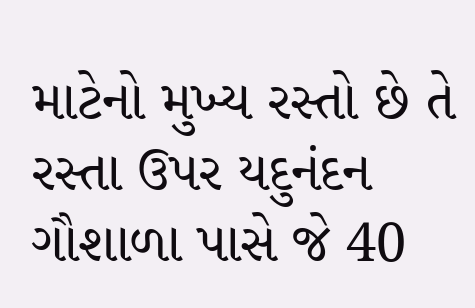માટેનો મુખ્ય રસ્તો છે તે રસ્તા ઉપર યદુનંદન ગૌશાળા પાસે જે 40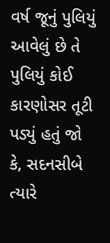વર્ષ જૂનું પુલિયું આવેલું છે તે પુલિયું કોઈ કારણોસર તૂટી પડ્યું હતું જો કે, સદનસીબે ત્યારે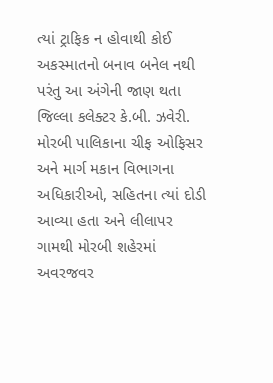ત્યાં ટ્રાફિક ન હોવાથી કોઈ અકસ્માતનો બનાવ બનેલ નથી પરંતુ આ અંગેની જાણ થતા જિલ્લા કલેક્ટર કે.બી. ઝવેરી. મોરબી પાલિકાના ચીફ ઓફિસર અને માર્ગ મકાન વિભાગના અધિકારીઓ, સહિતના ત્યાં દોડી આવ્યા હતા અને લીલાપર ગામથી મોરબી શહેરમાં અવરજવર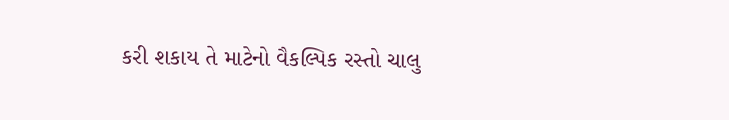કરી શકાય તે માટેનો વૈકલ્પિક રસ્તો ચાલુ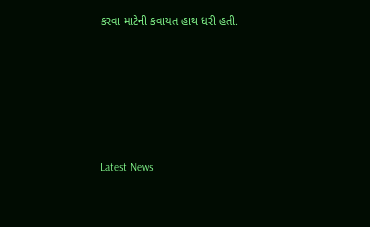કરવા માટેની કવાયત હાથ ધરી હતી.






Latest News